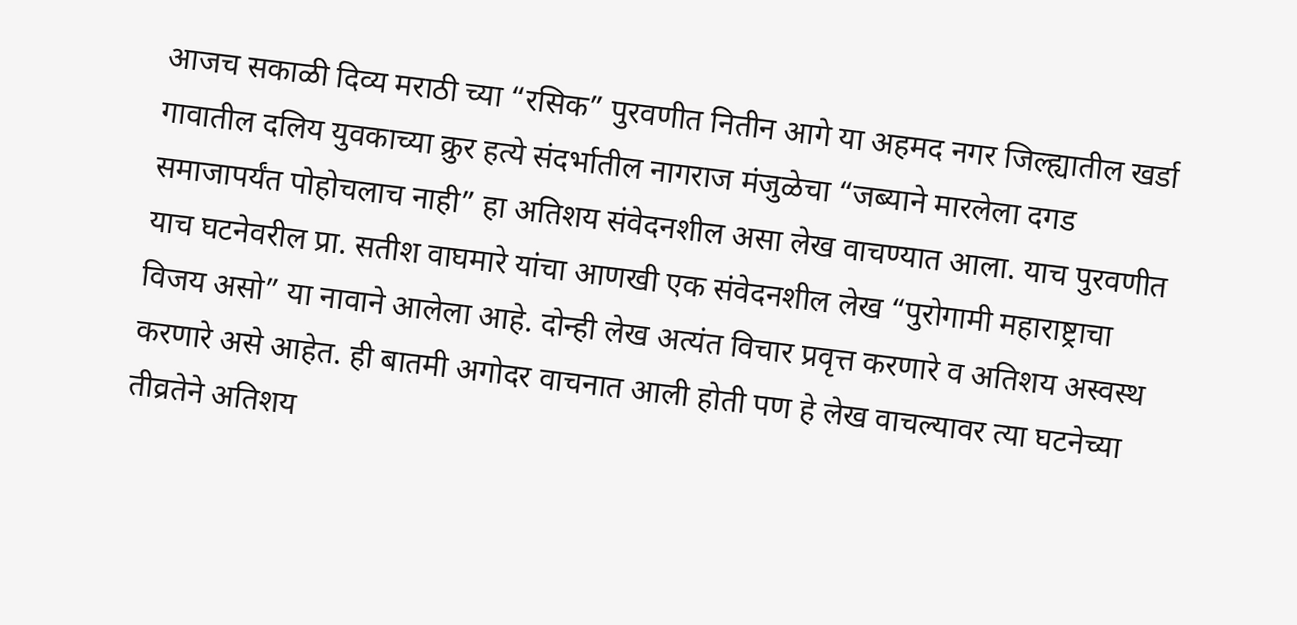आजच सकाळी दिव्य मराठी च्या “रसिक” पुरवणीत नितीन आगे या अहमद नगर जिल्ह्यातील खर्डा गावातील दलिय युवकाच्या क्रुर हत्ये संदर्भातील नागराज मंजुळेचा “जब्याने मारलेला दगड समाजापर्यंत पोहोचलाच नाही” हा अतिशय संवेदनशील असा लेख वाचण्यात आला. याच पुरवणीत याच घटनेवरील प्रा. सतीश वाघमारे यांचा आणखी एक संवेदनशील लेख “पुरोगामी महाराष्ट्राचा विजय असो” या नावाने आलेला आहे. दोन्ही लेख अत्यंत विचार प्रवृत्त करणारे व अतिशय अस्वस्थ करणारे असे आहेत. ही बातमी अगोदर वाचनात आली होती पण हे लेख वाचल्यावर त्या घटनेच्या तीव्रतेने अतिशय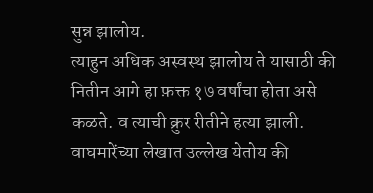सुन्न झालोय.
त्याहुन अधिक अस्वस्थ झालोय ते यासाठी की नितीन आगे हा फ़क्त १७ वर्षांचा होता असे कळते. व त्याची क्रुर रीतीने हत्या झाली. वाघमारेंच्या लेखात उल्लेख येतोय की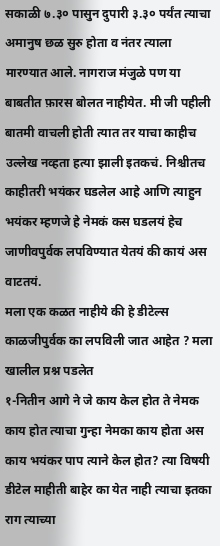सकाळी ७.३० पासुन दुपारी ३.३० पर्यंत त्याचा अमानुष छळ सुरु होता व नंतर त्याला मारण्यात आले. नागराज मंजुळे पण या बाबतीत फ़ारस बोलत नाहीयेत. मी जी पहीली बातमी वाचली होती त्यात तर याचा काहीच उल्लेख नव्हता हत्या झाली इतकचं. निश्चीतच काहीतरी भयंकर घडलेल आहे आणि त्याहुन भयंकर म्हणजे हे नेमकं कस घडलयं हेच जाणीवपुर्वक लपविण्यात येतयं की कायं अस वाटतयं.
मला एक कळत नाहीये की हे डीटेल्स काळजीपुर्वक का लपविली जात आहेत ? मला खालील प्रश्न पडलेत
१-नितीन आगे ने जे काय केल होत ते नेमक काय होत त्याचा गुन्हा नेमका काय होता अस काय भयंकर पाप त्याने केल होत? त्या विषयी डीटेल माहीती बाहेर का येत नाही त्याचा इतका राग त्याच्या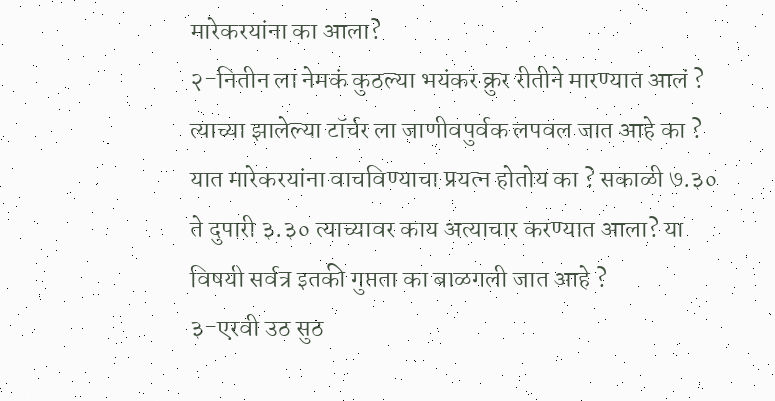मारेकरयांना का आला?
२-नितीन ला नेमकं कुठल्या भयंकर क्रुर रीतीने मारण्यात आलं ? त्याच्या झालेल्या टॉर्चर ला जाणीवपुर्वक लपवल जात आहे का ? यात मारेकरयांना वाचविण्याचा प्रयत्न होतोय का ? सकाळी ७.३० ते दुपारी ३.३० त्याच्यावर काय अत्याचार करण्यात आला? या विषयी सर्वत्र इतकी गुप्तता का बाळगली जात आहे ?
३-एरवी उठ सुठ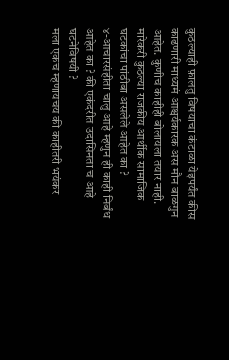कुठल्याही फ़ालतु विषयाचा कंटाळा येइपर्यंत कीस काढणारी माध्यमं आश्चर्यकारक अस मौन बाळगुन आहेत. कुणीच काहीही बोलायला तयार नाही. मारेकरी कुठल्या राजकीय आर्थीक सामाजिक घटकांचा पांठीबा असलेले आहेत का ?
४-आचारसंहीता चालु आहे म्हणुन ही काही निर्बंध आहेत का ? की एकंदरीत उदासिनता च आहे घटनेविषयी ?
मला एकच म्हणायचय की काहीतरी भयंकर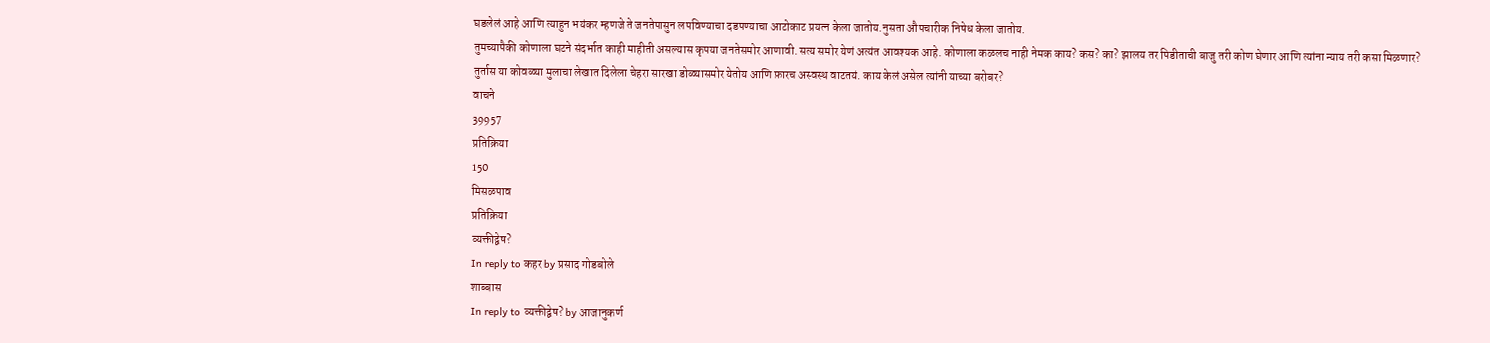घडलेलं आहे आणि त्याहुन भयंकर म्हणजे ते जनतेपासुन लपविण्याचा दडपण्याचा आटोकाट प्रयत्न केला जातोय.नुसता औपचारीक निषेध केला जातोय.
तुमच्यापैकी कोणाला घटने संदर्भात काही माहीती असल्यास कृपया जनतेसमोर आणावी. सत्य समोर येणं अत्यंत आवश्यक आहे. कोणाला कळलच नाही नेमक काय? कस? का? झालय तर पिडीताची बाजु तरी कोण घेणार आणि त्यांना न्याय तरी कसा मिळणार?
तुर्तास या कोवळ्या मुलाचा लेखात दिलेला चेहरा सारखा डोळ्यासमोर येतोय आणि फ़ारच अस्वस्थ वाटतयं. काय केलं असेल त्यांनी याच्या बरोबर?
वाचने
39957
प्रतिक्रिया
150
मिसळपाव
प्रतिक्रिया
व्यक्तीद्वेष?
In reply to कहर by प्रसाद गोडबोले
शाब्बास
In reply to व्यक्तीद्वेष? by आजानुकर्ण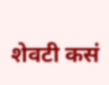शेवटी कसं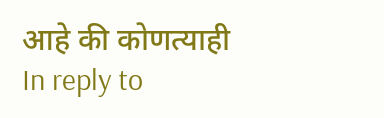आहे की कोणत्याही
In reply to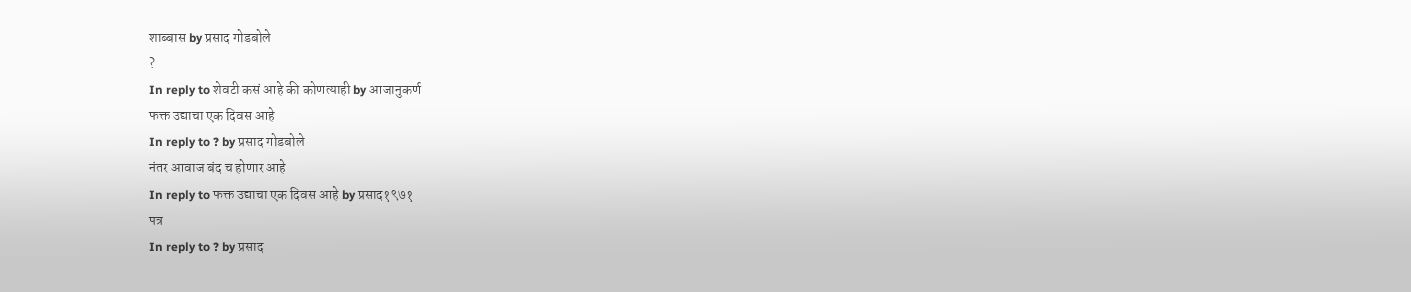शाब्बास by प्रसाद गोडबोले
?
In reply to शेवटी कसं आहे की कोणत्याही by आजानुकर्ण
फक्त उद्याचा एक दिवस आहे
In reply to ? by प्रसाद गोडबोले
नंतर आवाज बंद च होणार आहे
In reply to फक्त उद्याचा एक दिवस आहे by प्रसाद१९७१
पत्र
In reply to ? by प्रसाद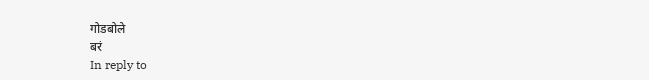गोडबोले
बरं
In reply to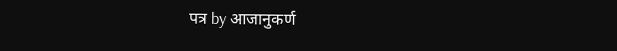पत्र by आजानुकर्ण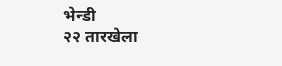भेन्डी
२२ तारखेला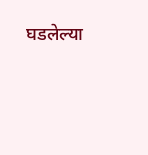घडलेल्या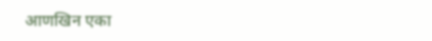आणखिन एका